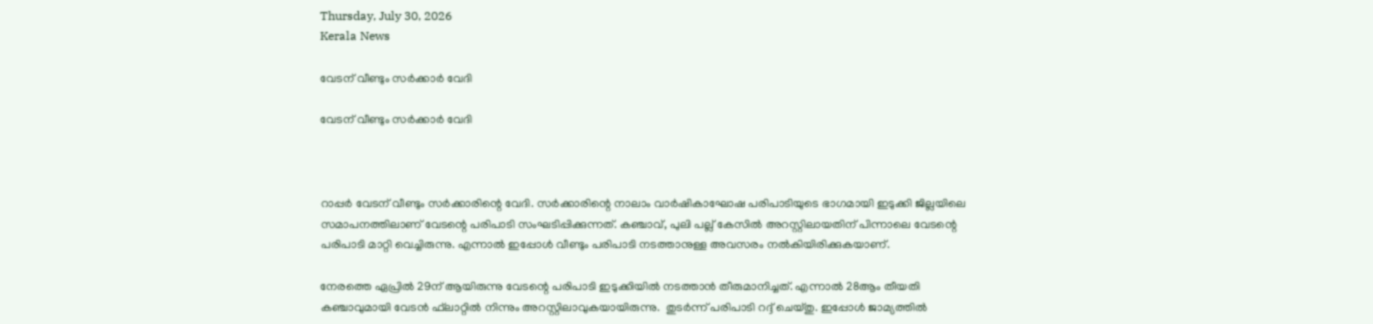Thursday, July 30, 2026
Kerala News

വേടന് വീണ്ടും സര്‍ക്കാര്‍ വേദി

വേടന് വീണ്ടും സര്‍ക്കാര്‍ വേദി



റാപ്പര്‍ വേടന് വീണ്ടും സര്‍ക്കാരിന്റെ വേദി. സര്‍ക്കാരിന്റെ നാലാം വാര്‍ഷികാഘോഷ പരിപാടിയുടെ ഭാഗമായി ഇടുക്കി ജില്ലയിലെ സമാപനത്തിലാണ് വേടന്റെ പരിപാടി സംഘടിപ്പിക്കുന്നത്. കഞ്ചാവ്, പുലി പല്ല് കേസില്‍ അറസ്റ്റിലായതിന് പിന്നാലെ വേടന്റെ പരിപാടി മാറ്റി വെച്ചിരുന്നു. എന്നാല്‍ ഇപ്പോള്‍ വീണ്ടും പരിപാടി നടത്താനുള്ള അവസരം നല്‍കിയിരിക്കുകയാണ്.

നേരത്തെ ഏപ്രില്‍ 29ന് ആയിരുന്നു വേടന്റെ പരിപാടി ഇടുക്കിയില്‍ നടത്താന്‍ തീരുമാനിച്ചത്. എന്നാല്‍ 28ആം തീയതി കഞ്ചാവുമായി വേടന്‍ ഫ്‌ലാറ്റില്‍ നിന്നും അറസ്റ്റിലാവുകയായിരുന്നു.  തുടര്‍ന്ന് പരിപാടി റദ്ദ് ചെയ്തു. ഇപ്പോള്‍ ജാമ്യത്തില്‍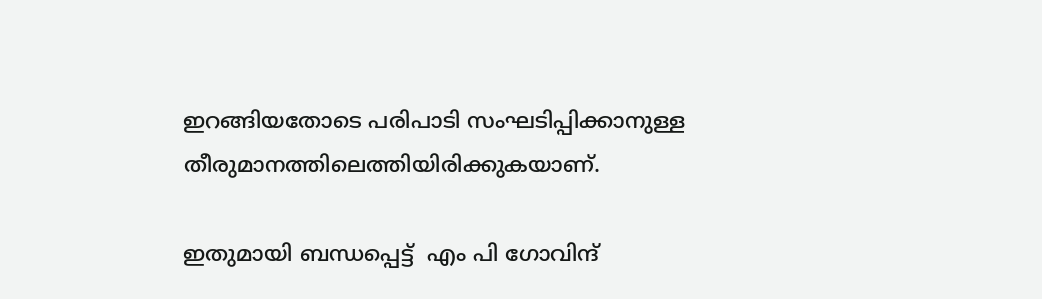ഇറങ്ങിയതോടെ പരിപാടി സംഘടിപ്പിക്കാനുള്ള തീരുമാനത്തിലെത്തിയിരിക്കുകയാണ്.

ഇതുമായി ബന്ധപ്പെട്ട്  എം പി ഗോവിന്ദ്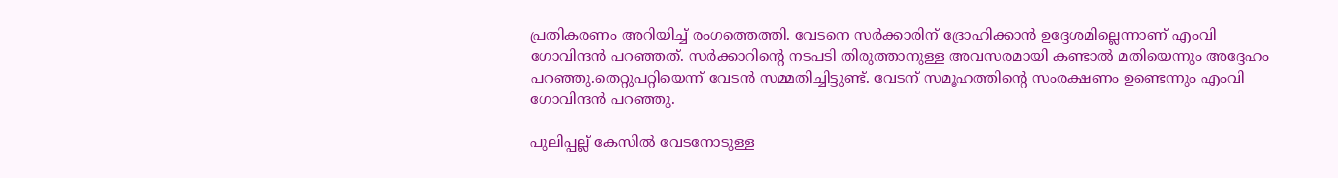പ്രതികരണം അറിയിച്ച് രംഗത്തെത്തി. വേടനെ സര്‍ക്കാരിന് ദ്രോഹിക്കാന്‍ ഉദ്ദേശമില്ലെന്നാണ് എംവി ഗോവിന്ദന്‍ പറഞ്ഞത്. സര്‍ക്കാറിന്റെ നടപടി തിരുത്താനുള്ള അവസരമായി കണ്ടാല്‍ മതിയെന്നും അദ്ദേഹം പറഞ്ഞു.തെറ്റുപറ്റിയെന്ന് വേടന്‍ സമ്മതിച്ചിട്ടുണ്ട്. വേടന് സമൂഹത്തിന്റെ സംരക്ഷണം ഉണ്ടെന്നും എംവി ഗോവിന്ദന്‍ പറഞ്ഞു.

പുലിപ്പല്ല് കേസില്‍ വേടനോടുള്ള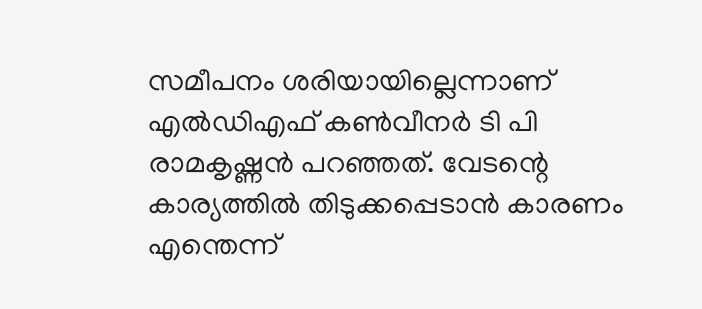സമീപനം ശരിയായില്ലെന്നാണ്  എല്‍ഡിഎഫ് കണ്‍വീനര്‍ ടി പി രാമകൃഷ്ണന്‍ പറഞ്ഞത്. വേടന്റെ കാര്യത്തില്‍ തിടുക്കപ്പെടാന്‍ കാരണം എന്തെന്ന്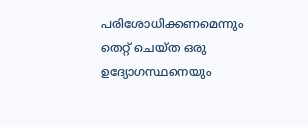പരിശോധിക്കണമെന്നും തെറ്റ് ചെയ്ത ഒരു ഉദ്യോഗസ്ഥനെയും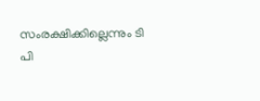സംരക്ഷിക്കില്ലെന്നും ടി പി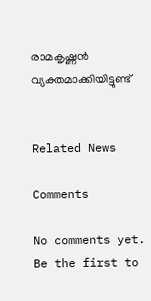രാമകൃഷ്ണന്‍ വ്യക്തമാക്കിയിട്ടുണ്ട്


Related News

Comments

No comments yet. Be the first to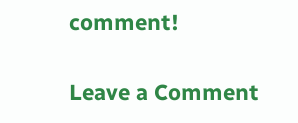comment!

Leave a Comment